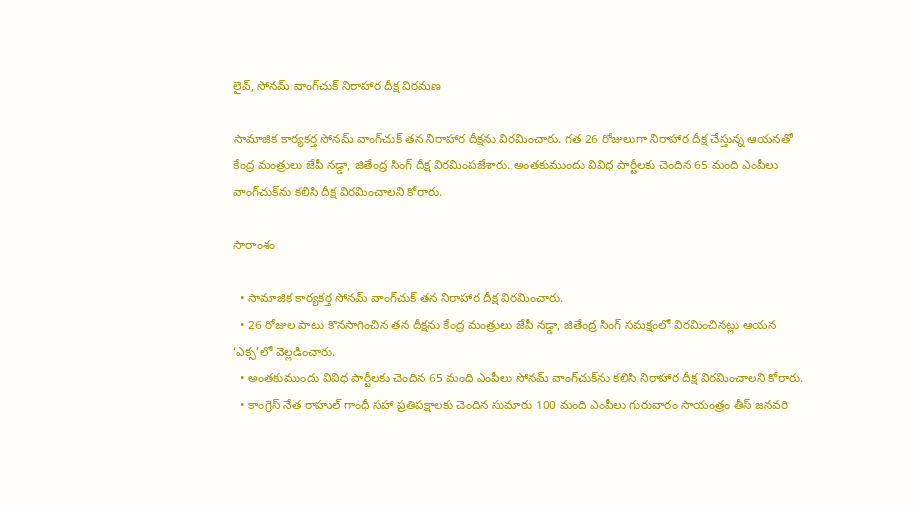లైవ్, సోనమ్ వాంగ్‌చుక్ నిరాహార దీక్ష విరమణ

సామాజిక కార్యకర్త సోనమ్ వాంగ్‌చుక్ తన నిరాహార దీక్షను విరమించారు. గత 26 రోజులుగా నిరాహార దీక్ష చేస్తున్న ఆయనతో కేంద్ర మంత్రులు జేపీ నడ్డా, జితేంద్ర సింగ్ దీక్ష విరమింపజేశారు. అంతకుముందు వివిధ పార్టీలకు చెందిన 65 మంది ఎంపీలు వాంగ్‌చుక్‌ను కలిసి దీక్ష విరమించాలని కోరారు.

సారాంశం

  • సామాజిక కార్యకర్త సోనమ్ వాంగ్‌చుక్ తన నిరాహార దీక్ష విరమించారు.
  • 26 రోజుల పాటు కొనసాగించిన తన దీక్షను కేంద్ర మంత్రులు జేపీ నడ్డా, జితేంద్ర సింగ్ సమక్షంలో విరమించినట్లు ఆయన ‘ఎక్స’లో వెల్లడించారు.
  • అంతకుముందు వివిధ పార్టీలకు చెందిన 65 మంది ఎంపీలు సోనమ్ వాంగ్‌చుక్‌ను కలిసి నిరాహార దీక్ష విరమించాలని కోరారు.
  • కాంగ్రెస్ నేత రాహుల్ గాంధీ సహా ప్రతిపక్షాలకు చెందిన సుమారు 100 మంది ఎంపీలు గురువారం సాయంత్రం తీస్ జనవరి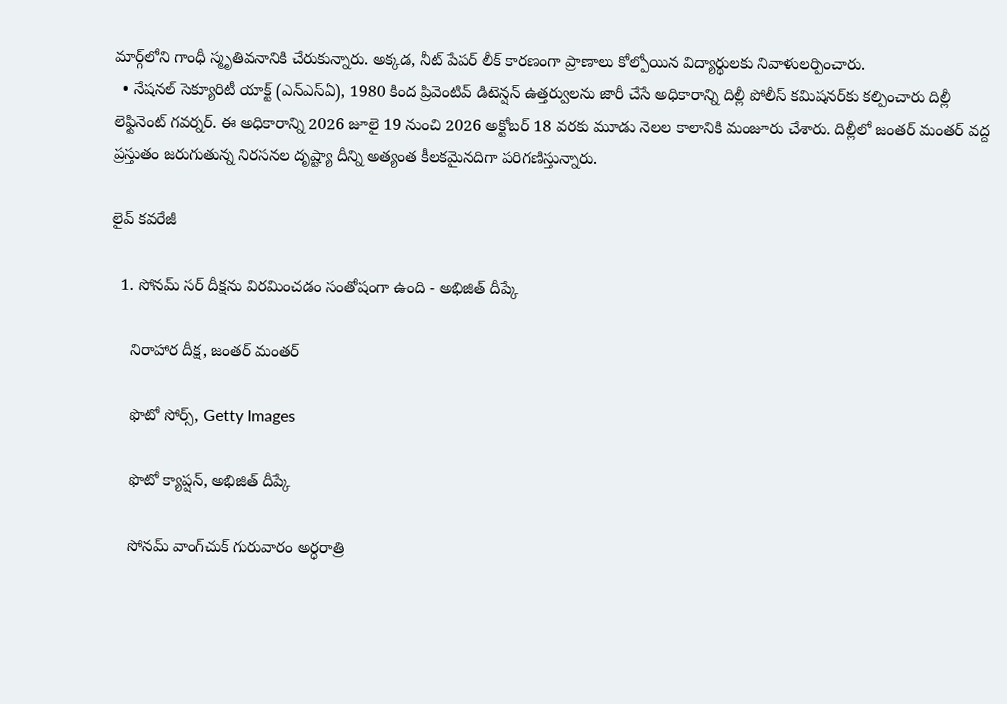మార్గ్‌లోని గాంధీ స్మృతివనానికి చేరుకున్నారు. అక్కడ, నీట్ పేపర్ లీక్ కారణంగా ప్రాణాలు కోల్పోయిన విద్యార్థులకు నివాళులర్పించారు.
  • నేషనల్ సెక్యూరిటీ యాక్ట్ (ఎన్ఎస్ఏ), 1980 కింద ప్రివెంటివ్ డిటెన్షన్ ఉత్తర్వులను జారీ చేసే అధికారాన్ని దిల్లీ పోలీస్ కమిషనర్‌కు కల్పించారు దిల్లీ లెఫ్టినెంట్ గవర్నర్. ఈ అధికారాన్ని 2026 జూలై 19 నుంచి 2026 అక్టోబర్ 18 వరకు మూడు నెలల కాలానికి మంజూరు చేశారు. దిల్లీలో జంతర్ మంతర్ వద్ద ప్రస్తుతం జరుగుతున్న నిరసనల దృష్ట్యా దీన్ని అత్యంత కీలకమైనదిగా పరిగణిస్తున్నారు.

లైవ్ కవరేజీ

  1. సోనమ్ సర్ దీక్షను విరమించడం సంతోషంగా ఉంది - అభిజిత్ దీప్కే

    నిరాహార దీక్ష, జంతర్ మంతర్

    ఫొటో సోర్స్, Getty Images

    ఫొటో క్యాప్షన్, అభిజిత్ దీప్కే

    సోనమ్ వాంగ్‌చుక్ గురువారం అర్ధరాత్రి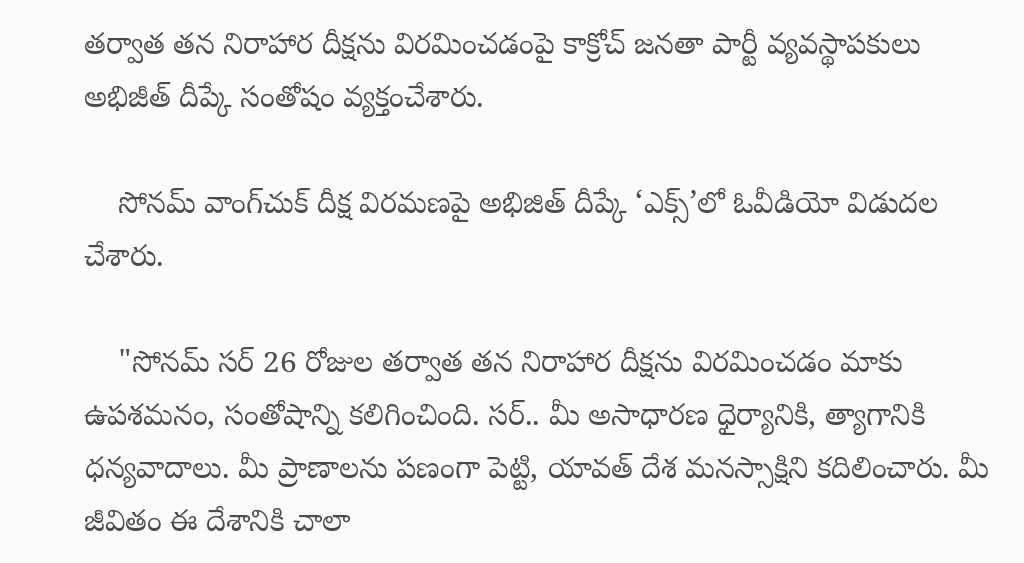తర్వాత తన నిరాహార దీక్షను విరమించడంపై కాక్రోచ్ జనతా పార్టీ వ్యవస్థాపకులు అభిజీత్ దీప్కే సంతోషం వ్యక్తంచేశారు.

    సోనమ్ వాంగ్‌చుక్ దీక్ష విరమణపై అభిజిత్ దీప్కే ‘ఎక్స్’లో ఓవీడియో విడుదల చేశారు.

    "సోనమ్ సర్ 26 రోజుల తర్వాత తన నిరాహార దీక్షను విరమించడం మాకు ఉపశమనం, సంతోషాన్ని కలిగించింది. సర్.. మీ అసాధారణ ధైర్యానికి, త్యాగానికి ధన్యవాదాలు. మీ ప్రాణాలను పణంగా పెట్టి, యావత్ దేశ మనస్సాక్షిని కదిలించారు. మీ జీవితం ఈ దేశానికి చాలా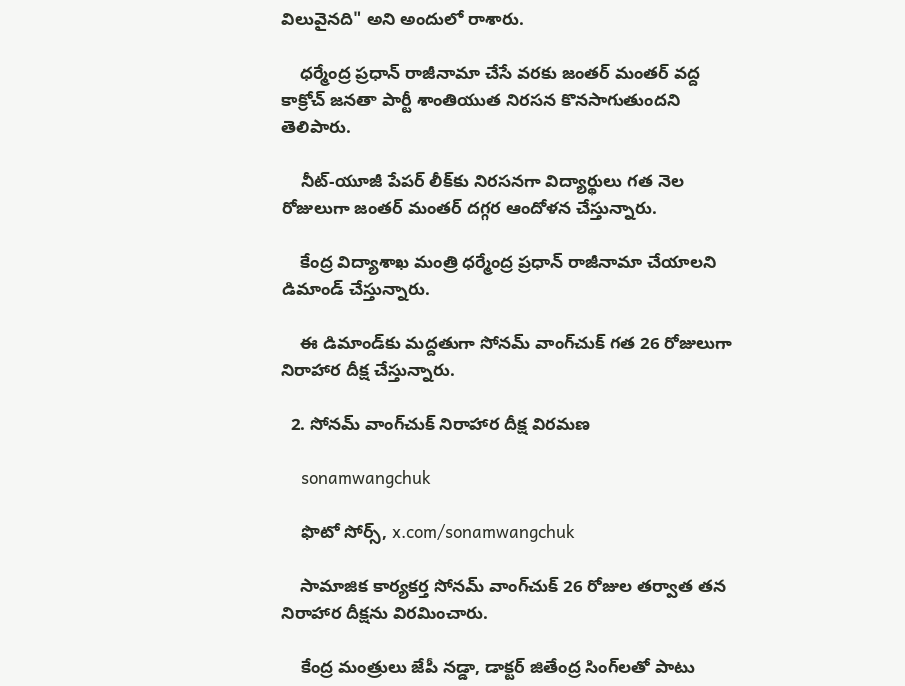విలువైనది" అని అందులో రాశారు.

    ధర్మేంద్ర ప్రధాన్ రాజీనామా చేసే వరకు జంతర్ మంతర్ వద్ద కాక్రోచ్ జనతా పార్టీ శాంతియుత నిరసన కొనసాగుతుందని తెలిపారు.

    నీట్-యూజీ పేపర్ లీక్‌కు నిరసనగా విద్యార్థులు గత నెల రోజులుగా జంతర్ మంతర్ దగ్గర ఆందోళన చేస్తున్నారు.

    కేంద్ర విద్యాశాఖ మంత్రి ధర్మేంద్ర ప్రధాన్ రాజీనామా చేయాలని డిమాండ్ చేస్తున్నారు.

    ఈ డిమాండ్‌కు మద్దతుగా సోనమ్ వాంగ్‌చుక్ గత 26 రోజులుగా నిరాహార దీక్ష చేస్తున్నారు.

  2. సోనమ్ వాంగ్‌చుక్ నిరాహార దీక్ష విరమణ

    sonamwangchuk

    ఫొటో సోర్స్, x.com/sonamwangchuk

    సామాజిక కార్యకర్త సోనమ్ వాంగ్‌చుక్ 26 రోజుల తర్వాత తన నిరాహార దీక్షను విరమించారు.

    కేంద్ర మంత్రులు జేపీ నడ్డా, డాక్టర్ జితేంద్ర సింగ్‌లతో పాటు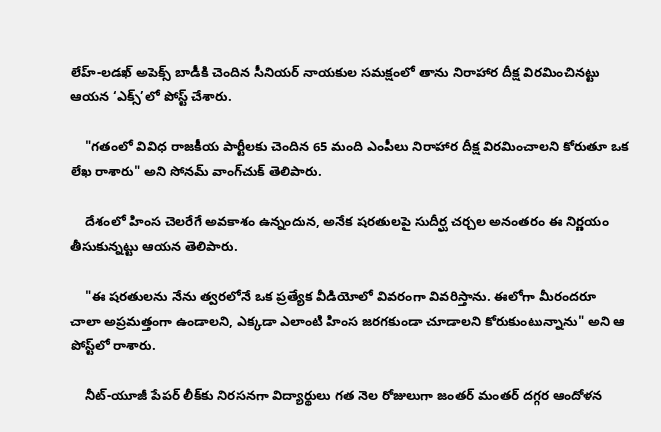లేహ్-లడఖ్ అపెక్స్ బాడీకి చెందిన సీనియర్ నాయకుల సమక్షంలో తాను నిరాహార దీక్ష విరమించినట్టు ఆయన ‘ఎక్స్’లో పోస్ట్ చేశారు.

    "గతంలో వివిధ రాజకీయ పార్టీలకు చెందిన 65 మంది ఎంపీలు నిరాహార దీక్ష విరమించాలని కోరుతూ ఒక లేఖ రాశారు" అని సోనమ్ వాంగ్‌చుక్ తెలిపారు.

    దేశంలో హింస చెలరేగే అవకాశం ఉన్నందున, అనేక షరతులపై సుదీర్ఘ చర్చల అనంతరం ఈ నిర్ణయం తీసుకున్నట్టు ఆయన తెలిపారు.

    "ఈ షరతులను నేను త్వరలోనే ఒక ప్రత్యేక వీడియోలో వివరంగా వివరిస్తాను. ఈలోగా మీరందరూ చాలా అప్రమత్తంగా ఉండాలని, ఎక్కడా ఎలాంటి హింస జరగకుండా చూడాలని కోరుకుంటున్నాను" అని ఆ పోస్ట్‌లో రాశారు.

    నీట్-యూజీ పేపర్ లీక్‌కు నిరసనగా విద్యార్థులు గత నెల రోజులుగా జంతర్ మంతర్ దగ్గర ఆందోళన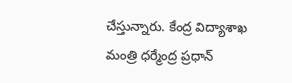చేస్తున్నారు. కేంద్ర విద్యాశాఖ మంత్రి ధర్మేంద్ర ప్రధాన్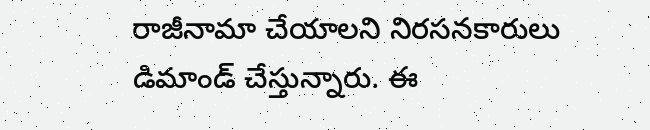రాజీనామా చేయాలని నిరసనకారులు డిమాండ్ చేస్తున్నారు. ఈ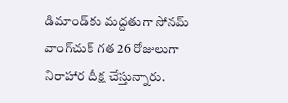డిమాండ్‌కు మద్దతుగా సోనమ్ వాంగ్‌చుక్ గత 26 రోజులుగా నిరాహార దీక్ష చేస్తున్నారు.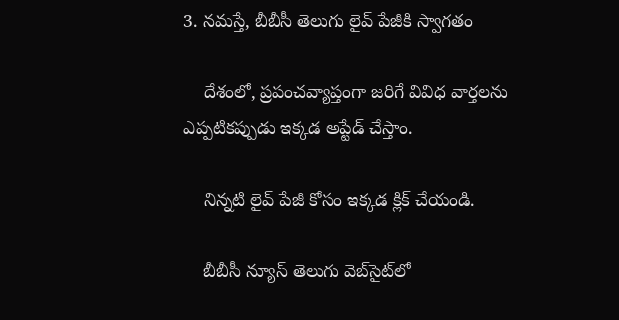3. నమస్తే, బీబీసీ తెలుగు లైవ్ పేజీకి స్వాగతం

    దేశంలో, ప్రపంచవ్యాప్తంగా జరిగే వివిధ వార్తలను ఎప్పటికప్పుడు ఇక్కడ అప్టేడ్ చేస్తాం.

    నిన్నటి లైవ్ పేజీ కోసం ఇక్కడ క్లిక్ చేయండి.

    బీబీసీ న్యూస్ తెలుగు వెబ్‌సైట్‌లో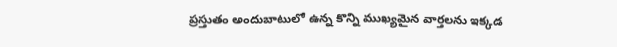ప్రస్తుతం అందుబాటులో ఉన్న కొన్ని ముఖ్యమైన వార్తలను ఇక్కడ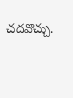చదవొచ్చు.